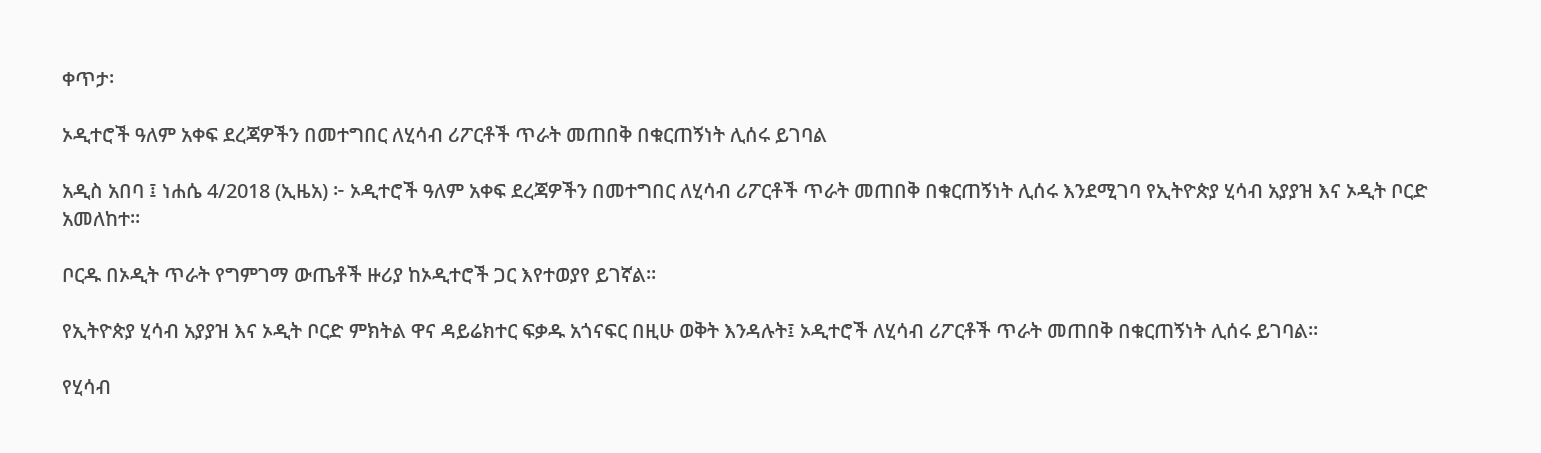ቀጥታ፡

ኦዲተሮች ዓለም አቀፍ ደረጃዎችን በመተግበር ለሂሳብ ሪፖርቶች ጥራት መጠበቅ በቁርጠኝነት ሊሰሩ ይገባል

አዲስ አበባ ፤ ነሐሴ 4/2018 (ኢዜአ) ፦ ኦዲተሮች ዓለም አቀፍ ደረጃዎችን በመተግበር ለሂሳብ ሪፖርቶች ጥራት መጠበቅ በቁርጠኝነት ሊሰሩ እንደሚገባ የኢትዮጵያ ሂሳብ አያያዝ እና ኦዲት ቦርድ አመለከተ።

ቦርዱ በኦዲት ጥራት የግምገማ ውጤቶች ዙሪያ ከኦዲተሮች ጋር እየተወያየ ይገኛል።

የኢትዮጵያ ሂሳብ አያያዝ እና ኦዲት ቦርድ ምክትል ዋና ዳይሬክተር ፍቃዱ አጎናፍር በዚሁ ወቅት እንዳሉት፤ ኦዲተሮች ለሂሳብ ሪፖርቶች ጥራት መጠበቅ በቁርጠኝነት ሊሰሩ ይገባል።

የሂሳብ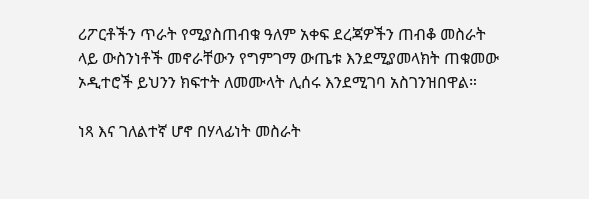ሪፖርቶችን ጥራት የሚያስጠብቁ ዓለም አቀፍ ደረጃዎችን ጠብቆ መስራት ላይ ውስንነቶች መኖራቸውን የግምገማ ውጤቱ እንደሚያመላክት ጠቁመው ኦዲተሮች ይህንን ክፍተት ለመሙላት ሊሰሩ እንደሚገባ አስገንዝበዋል።

ነጻ እና ገለልተኛ ሆኖ በሃላፊነት መስራት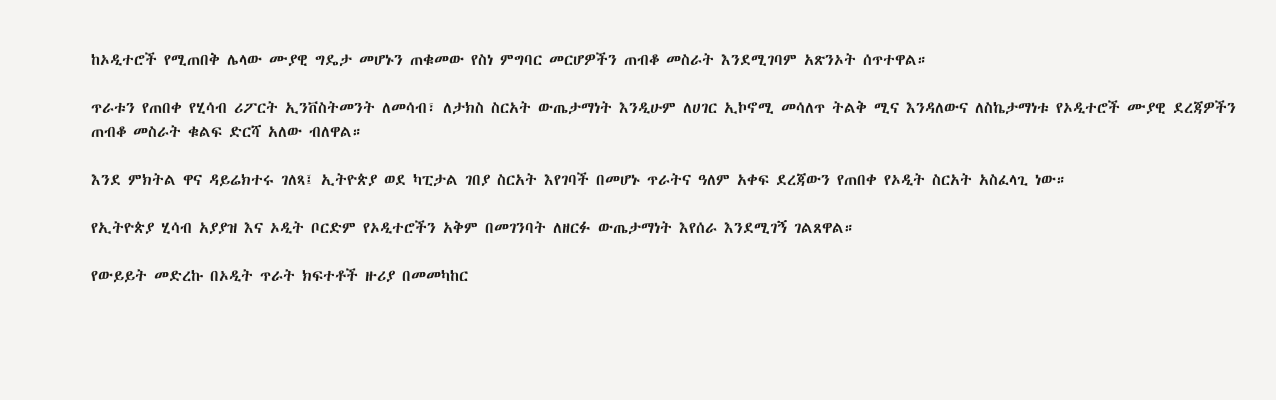ከኦዲተሮች የሚጠበቅ ሌላው ሙያዊ ግዴታ መሆኑን ጠቁመው የስነ ምግባር መርሆዎችን ጠብቆ መስራት እንደሚገባም አጽንኦት ሰጥተዋል።

ጥራቱን የጠበቀ የሂሳብ ሪፖርት ኢንቨስትመንት ለመሳብ፣ ለታክስ ስርአት ውጤታማነት እንዲሁም ለሀገር ኢኮኖሚ መሳለጥ ትልቅ ሚና እንዳለውና ለስኬታማነቱ የኦዲተሮች ሙያዊ ደረጃዎችን ጠብቆ መስራት ቁልፍ ድርሻ አለው ብለዋል።

እንደ ምክትል ዋና ዳይሬክተሩ ገለጻ፤ ኢትዮጵያ ወደ ካፒታል ገበያ ስርአት እየገባች በመሆኑ ጥራትና ዓለም አቀፍ ደረጃውን የጠበቀ የኦዲት ስርአት አስፈላጊ ነው።

የኢትዮጵያ ሂሳብ አያያዝ እና ኦዲት ቦርድም የኦዲተሮችን አቅም በመገንባት ለዘርፉ ውጤታማነት እየሰራ እንደሚገኝ ገልጸዋል።

የውይይት መድረኩ በኦዲት ጥራት ክፍተቶች ዙሪያ በመመካከር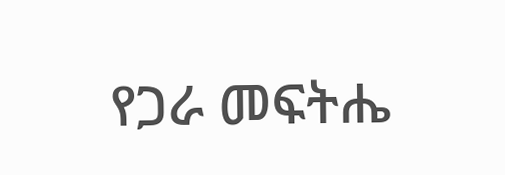የጋራ መፍትሔ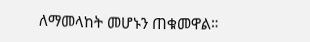ለማመላከት መሆኑን ጠቁመዋል።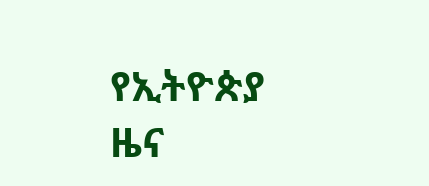የኢትዮጵያ ዜና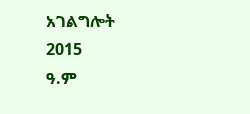አገልግሎት
2015
ዓ.ም